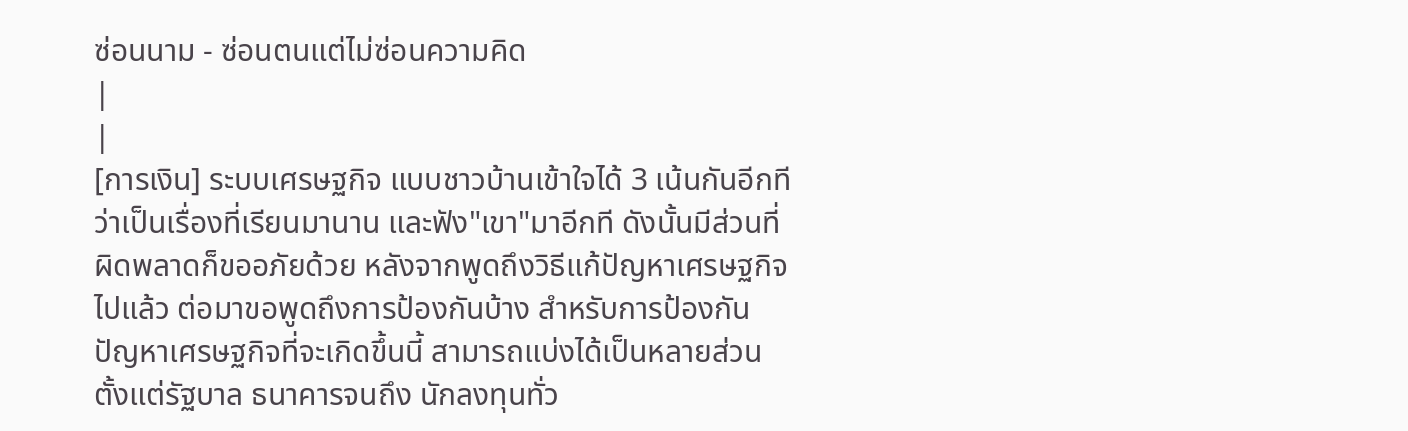ซ่อนนาม - ซ่อนตนแต่ไม่ซ่อนความคิด
|
|
[การเงิน] ระบบเศรษฐกิจ แบบชาวบ้านเข้าใจได้ 3 เน้นกันอีกที ว่าเป็นเรื่องที่เรียนมานาน และฟัง"เขา"มาอีกที ดังนั้นมีส่วนที่ผิดพลาดก็ขออภัยด้วย หลังจากพูดถึงวิธีแก้ปัญหาเศรษฐกิจไปแล้ว ต่อมาขอพูดถึงการป้องกันบ้าง สำหรับการป้องกันปัญหาเศรษฐกิจที่จะเกิดขึ้นนี้ สามารถแบ่งได้เป็นหลายส่วน ตั้งแต่รัฐบาล ธนาคารจนถึง นักลงทุนทั่ว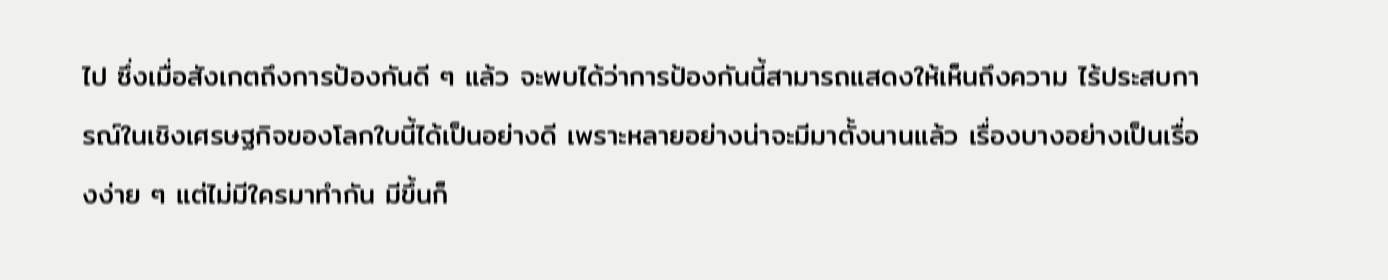ไป ซึ่งเมื่อสังเกตถึงการป้องกันดี ๆ แล้ว จะพบได้ว่าการป้องกันนี้สามารถแสดงให้เห็นถึงความ ไร้ประสบการณ์ในเชิงเศรษฐกิจของโลกใบนี้ได้เป็นอย่างดี เพราะหลายอย่างน่าจะมีมาตั้งนานแล้ว เรื่องบางอย่างเป็นเรื่องง่าย ๆ แต่ไม่มีใครมาทำกัน มีขึ้นก็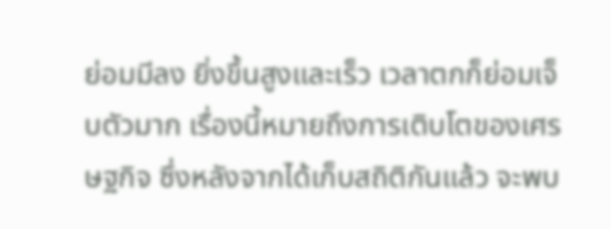ย่อมมีลง ยิ่งขึ้นสูงและเร็ว เวลาตกก็ย่อมเจ็บตัวมาก เรื่องนี้หมายถึงการเติบโตของเศรษฐกิจ ซึ่งหลังจากได้เก็บสถิติกันแล้ว จะพบ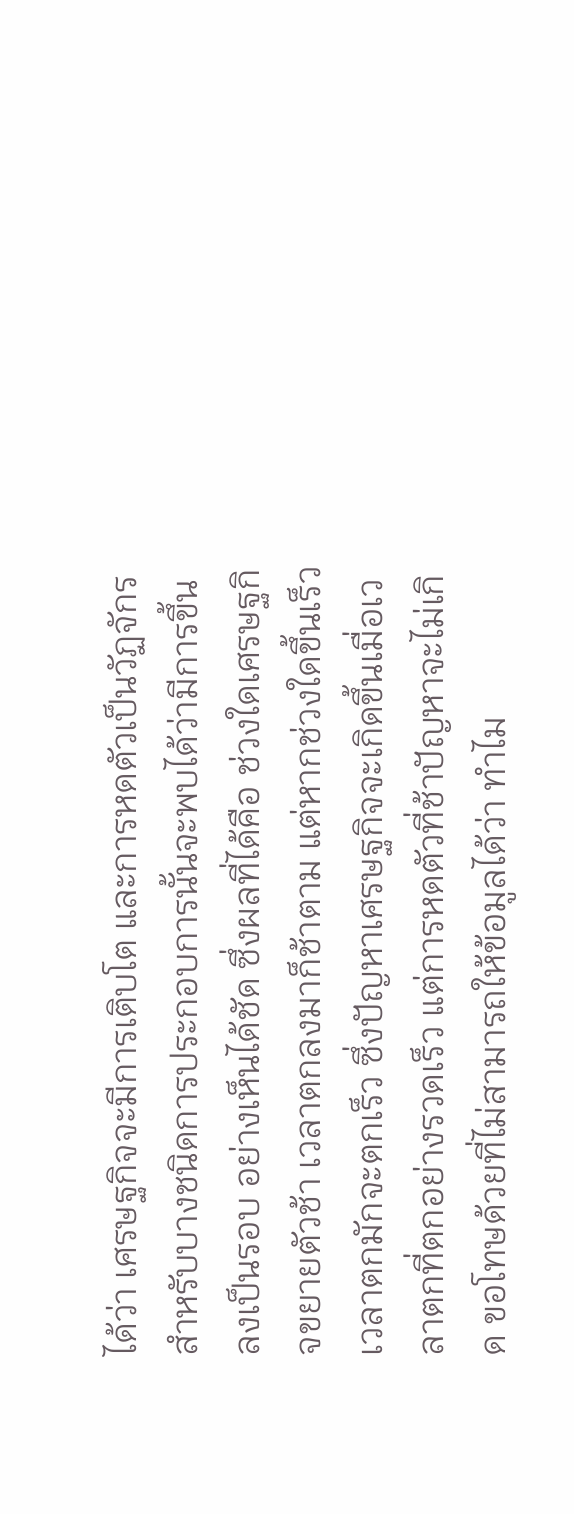ได้ว่า เศรษฐกิจจะมีการเติบโต และการหดตัวเป็นวัฏจักร สำหรับบางชนิดการประกอบการนั้นจะพบได้ว่ามีการขึ้นลงเป็นรอบ อย่างเห็นได้ชัด ซึ่งผลที่ได้คือ ช่วงใดเศรษฐกิจขยายตัวช้า เวลาตกลงมาก็ช้าตาม แต่หากช่วงใดขึ้นเร็ว เวลาตกมักจะตกเร็ว ซึ่งปัญหาเศรษฐกิจจะเกิดขึ้นเมื่อเวลาตกที่ตกอย่างรวดเร็ว แต่การหดตัวที่ช้าปัญหาจะไม่เกิด ขอโทษด้วยที่ไม่สามารถให้ข้อมูลได้ว่า ทำไม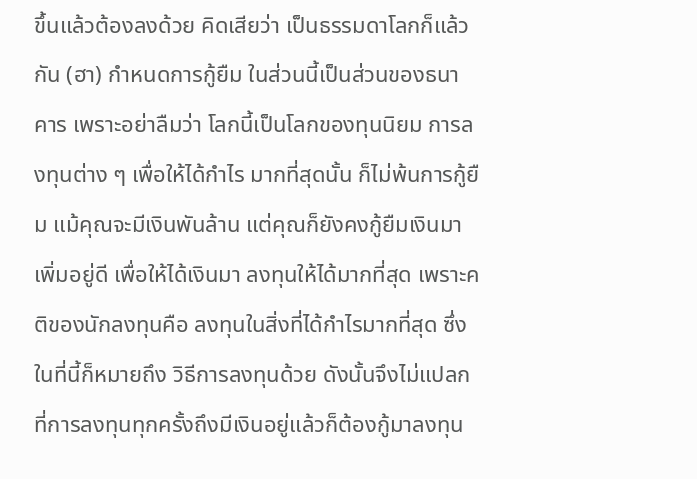ขึ้นแล้วต้องลงด้วย คิดเสียว่า เป็นธรรมดาโลกก็แล้วกัน (ฮา) กำหนดการกู้ยืม ในส่วนนี้เป็นส่วนของธนาคาร เพราะอย่าลืมว่า โลกนี้เป็นโลกของทุนนิยม การลงทุนต่าง ๆ เพื่อให้ได้กำไร มากที่สุดนั้น ก็ไม่พ้นการกู้ยืม แม้คุณจะมีเงินพันล้าน แต่คุณก็ยังคงกู้ยืมเงินมาเพิ่มอยู่ดี เพื่อให้ได้เงินมา ลงทุนให้ได้มากที่สุด เพราะคติของนักลงทุนคือ ลงทุนในสิ่งที่ได้กำไรมากที่สุด ซึ่งในที่นี้ก็หมายถึง วิธีการลงทุนด้วย ดังนั้นจึงไม่แปลกที่การลงทุนทุกครั้งถึงมีเงินอยู่แล้วก็ต้องกู้มาลงทุน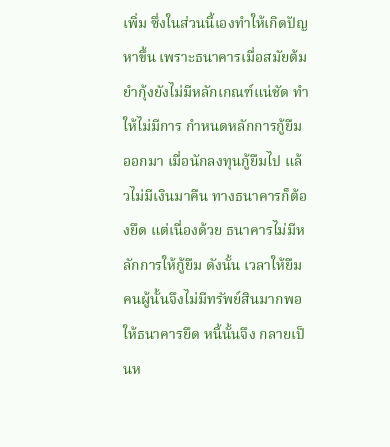เพิ่ม ซึ่งในส่วนนี้เองทำให้เกิดปัญหาขึ้น เพราะธนาคารเมื่อสมัยต้มยำกุ้งยังไม่มีหลักเกณฑ์แน่ชัด ทำให้ไม่มีการ กำหนดหลักการกู้ยืมออกมา เมื่อนักลงทุนกู้ยืมไป แล้วไม่มีเงินมาคืน ทางธนาคารก็ต้องยึด แต่เนื่องด้วย ธนาคารไม่มีหลักการให้กู้ยืม ดังนั้น เวลาให้ยืม คนผู้นั้นจึงไม่มีทรัพย์สินมากพอให้ธนาคารยึด หนี้นั้นจึง กลายเป็นห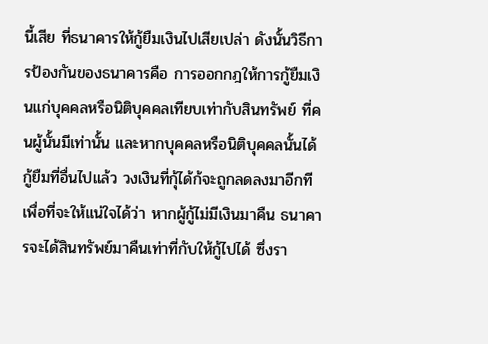นี้เสีย ที่ธนาคารให้กู้ยืมเงินไปเสียเปล่า ดังนั้นวิธีการป้องกันของธนาคารคือ การออกกฎให้การกู้ยืมเงินแก่บุคคลหรือนิติบุคคลเทียบเท่ากับสินทรัพย์ ที่คนผู้นั้นมีเท่านั้น และหากบุคคลหรือนิติบุคคลนั้นได้กู้ยืมที่อื่นไปแล้ว วงเงินที่กุ้ได้ก้จะถูกลดลงมาอีกที เพื่อที่จะให้แน่ใจได้ว่า หากผู้กู้ไม่มีเงินมาคืน ธนาคารจะได้สินทรัพย์มาคืนเท่าที่กับให้กู้ไปได้ ซึ่งรา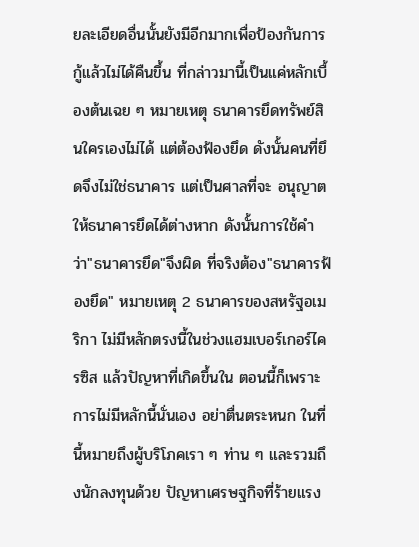ยละเอียดอื่นนั้นยังมีอีกมากเพื่อป้องกันการกู้แล้วไม่ได้คืนขึ้น ที่กล่าวมานี้เป็นแค่หลักเบื้องต้นเฉย ๆ หมายเหตุ ธนาคารยึดทรัพย์สินใครเองไม่ได้ แต่ต้องฟ้องยึด ดังนั้นคนที่ยึดจึงไม่ใช่ธนาคาร แต่เป็นศาลที่จะ อนุญาตให้ธนาคารยึดได้ต่างหาก ดังนั้นการใช้คำว่า"ธนาคารยึด"จึงผิด ที่จริงต้อง"ธนาคารฟ้องยึด" หมายเหตุ 2 ธนาคารของสหรัฐอเมริกา ไม่มีหลักตรงนี้ในช่วงแฮมเบอร์เกอร์ไครซิส แล้วปัญหาที่เกิดขึ้นใน ตอนนี้ก็เพราะการไม่มีหลักนี้นั่นเอง อย่าตื่นตระหนก ในที่นี้หมายถึงผู้บริโภคเรา ๆ ท่าน ๆ และรวมถึงนักลงทุนด้วย ปัญหาเศรษฐกิจที่ร้ายแรง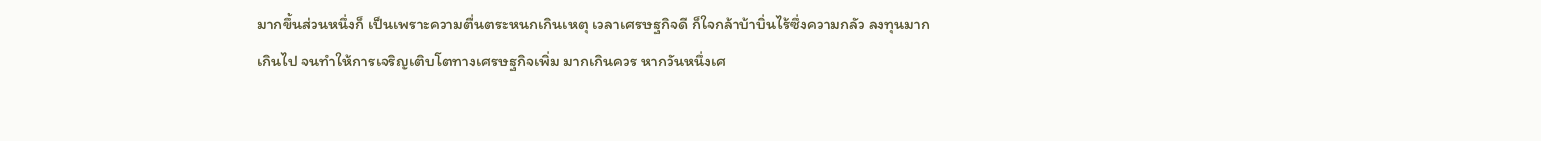มากขึ้นส่วนหนึ่งก็ เป็นเพราะความตื่นตระหนกเกินเหตุ เวลาเศรษฐกิจดี ก็ใจกล้าบ้าบิ่นไร้ซึ่งความกลัว ลงทุนมากเกินไป จนทำให้การเจริญเติบโตทางเศรษฐกิจเพิ่ม มากเกินควร หากวันหนึ่งเศ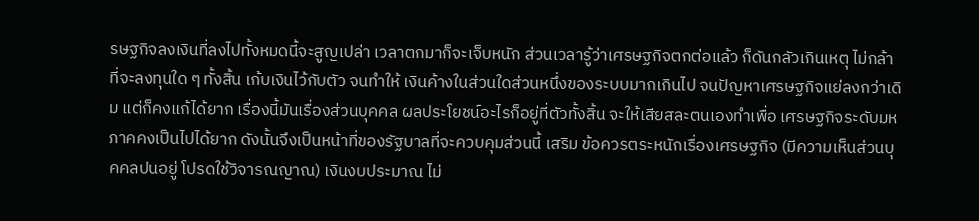รษฐกิจลงเงินที่ลงไปทั้งหมดนี้จะสูญเปล่า เวลาตกมาก็จะเจ็บหนัก ส่วนเวลารู้ว่าเศรษฐกิจตกต่อแล้ว ก็ดันกลัวเกินเหตุ ไม่กล้าที่จะลงทุนใด ๆ ทั้งสิ้น เก้บเงินไว้กับตัว จนทำให้ เงินค้างในส่วนใดส่วนหนึ่งของระบบมากเกินไป จนปัญหาเศรษฐกิจแย่ลงกว่าเดิม แต่ก็คงแก้ได้ยาก เรื่องนี้มันเรื่องส่วนบุคคล ผลประโยชน์อะไรก็อยู่ที่ตัวทั้งสิ้น จะให้เสียสละตนเองทำเพื่อ เศรษฐกิจระดับมหภาคคงเป็นไปได้ยาก ดังนั้นจึงเป็นหน้าที่ของรัฐบาลที่จะควบคุมส่วนนี้ เสริม ข้อควรตระหนักเรื่องเศรษฐกิจ (มีความเห็นส่วนบุคคลปนอยู่ โปรดใช้วิจารณญาณ) เงินงบประมาณ ไม่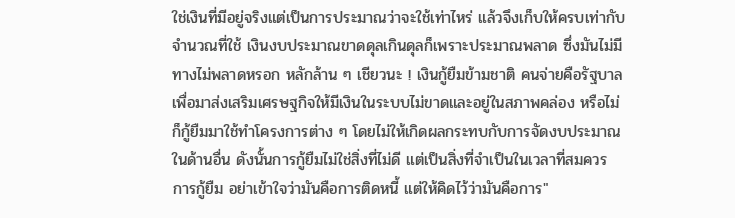ใช่เงินที่มีอยู่จริงแต่เป็นการประมาณว่าจะใช้เท่าไหร่ แล้วจึงเก็บให้ครบเท่ากับจำนวณที่ใช้ เงินงบประมาณขาดดุลเกินดุลก็เพราะประมาณพลาด ซึ่งมันไม่มีทางไม่พลาดหรอก หลักล้าน ๆ เชียวนะ ! เงินกู้ยืมข้ามชาติ คนจ่ายคือรัฐบาล เพื่อมาส่งเสริมเศรษฐกิจให้มีเงินในระบบไม่ขาดและอยู่ในสภาพคล่อง หรือไม่ก็กู้ยืมมาใช้ทำโครงการต่าง ๆ โดยไม่ให้เกิดผลกระทบกับการจัดงบประมาณในด้านอื่น ดังนั้นการกู้ยืมไม่ใช่สิ่งที่ไม่ดี แต่เป็นสิ่งที่จำเป็นในเวลาที่สมควร การกู้ยืม อย่าเข้าใจว่ามันคือการติดหนี้ แต่ให้คิดไว้ว่ามันคือการ"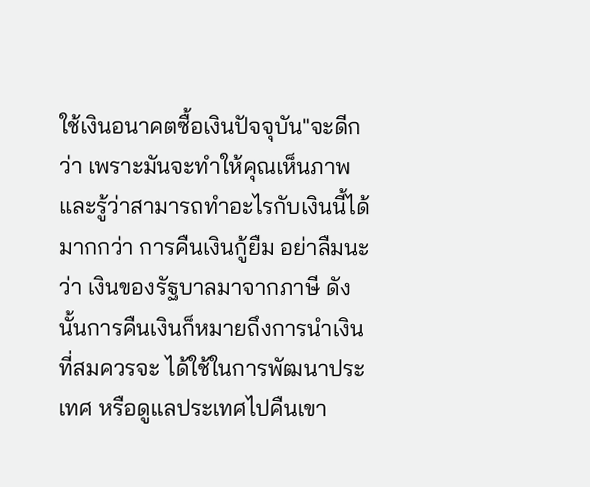ใช้เงินอนาคตซื้อเงินปัจจุบัน"จะดีกว่า เพราะมันจะทำให้คุณเห็นภาพ และรู้ว่าสามารถทำอะไรกับเงินนี้ได้มากกว่า การคืนเงินกู้ยืม อย่าลืมนะว่า เงินของรัฐบาลมาจากภาษี ดังนั้นการคืนเงินก็หมายถึงการนำเงินที่สมควรจะ ได้ใช้ในการพัฒนาประเทศ หรือดูแลประเทศไปคืนเขา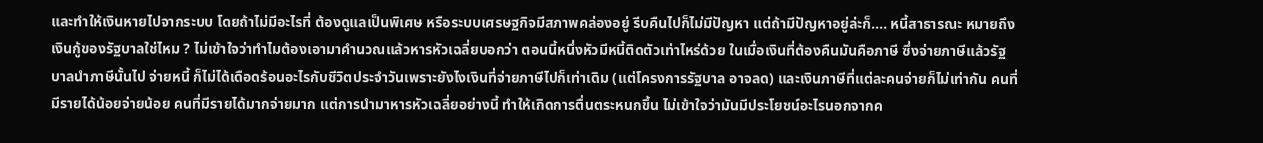และทำให้เงินหายไปจากระบบ โดยถ้าไม่มีอะไรที่ ต้องดูแลเป็นพิเศษ หรือระบบเศรษฐกิจมีสภาพคล่องอยู่ รีบคืนไปก็ไม่มีปัญหา แต่ถ้ามีปัญหาอยู่ล่ะก็.... หนี้สาธารณะ หมายถึงเงินกู้ของรัฐบาลใช่ไหม ? ไม่เข้าใจว่าทำไมต้องเอามาคำนวณแล้วหารหัวเฉลี่ยบอกว่า ตอนนี้หนึ่งหัวมีหนี้ติดตัวเท่าไหร่ด้วย ในเมื่อเงินที่ต้องคืนมันคือภาษี ซึ่งจ่ายภาษีแล้วรัฐบาลนำภาษีนั้นไป จ่ายหนี้ ก็ไม่ได้เดือดร้อนอะไรกับชีวิตประจำวันเพราะยังไงเงินที่จ่ายภาษีไปก็เท่าเดิม (แต่โครงการรัฐบาล อาจลด) และเงินภาษีที่แต่ละคนจ่ายก็ไม่เท่ากัน คนที่มีรายได้น้อยจ่ายน้อย คนที่มีรายได้มากจ่ายมาก แต่การนำมาหารหัวเฉลี่ยอย่างนี้ ทำให้เกิดการตื่นตระหนกขึ้น ไม่เข้าใจว่ามันมีประโยชน์อะไรนอกจากค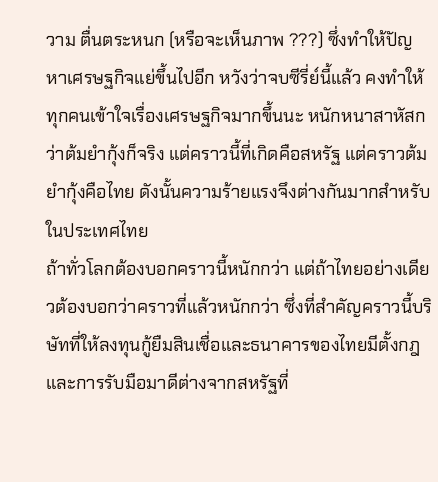วาม ตื่นตระหนก (หรือจะเห็นภาพ ???) ซึ่งทำให้ปัญหาเศรษฐกิจแย่ขึ้นไปอีก หวังว่าจบซีรี่ย์นี้แล้ว คงทำให้ทุกคนเข้าใจเรื่องเศรษฐกิจมากขึ้นนะ หนักหนาสาหัสกว่าต้มยำกุ้งก็จริง แต่คราวนี้ที่เกิดคือสหรัฐ แต่คราวต้มยำกุ้งคือไทย ดังนั้นความร้ายแรงจึงต่างกันมากสำหรับในประเทศไทย
ถ้าทั่วโลกต้องบอกคราวนี้หนักกว่า แต่ถ้าไทยอย่างเดียวต้องบอกว่าคราวที่แล้วหนักกว่า ซึ่งที่สำคัญคราวนี้บริษัทที่ให้ลงทุนกู้ยืมสินเชื่อและธนาคารของไทยมีตั้งกฎและการรับมือมาดีต่างจากสหรัฐที่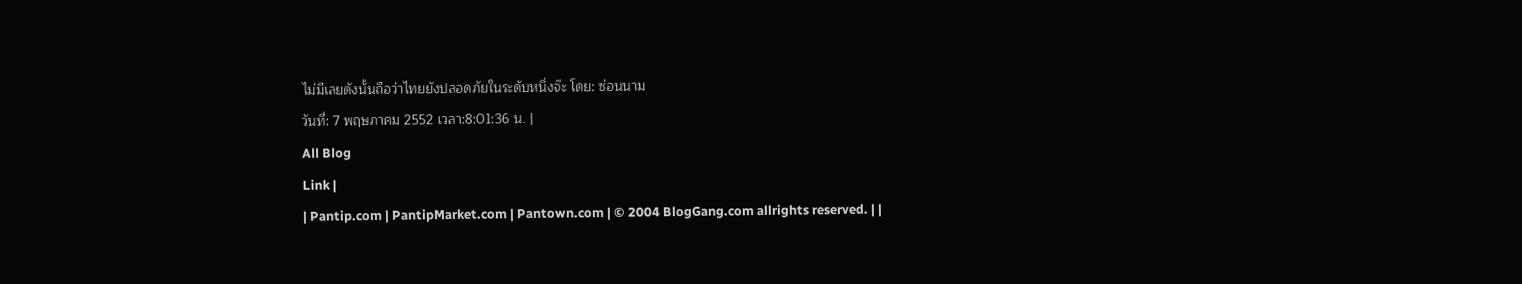ไม่มีเลยดังนั้นถือว่าไทยยังปลอดภัยในระดับหนึ่งจ๊ะ โดย: ซ่อนนาม
วันที่: 7 พฤษภาคม 2552 เวลา:8:01:36 น. |
All Blog
Link |
| Pantip.com | PantipMarket.com | Pantown.com | © 2004 BlogGang.com allrights reserved. | |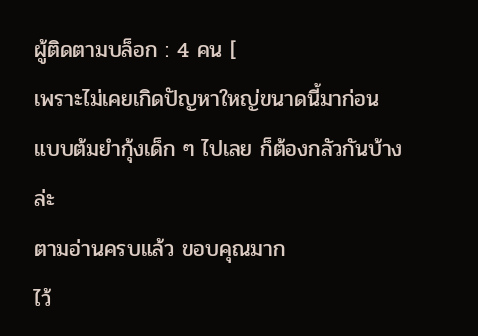ผู้ติดตามบล็อก : 4 คน [
เพราะไม่เคยเกิดปัญหาใหญ่ขนาดนี้มาก่อน
แบบต้มยำกุ้งเด็ก ๆ ไปเลย ก็ต้องกลัวกันบ้างล่ะ
ตามอ่านครบแล้ว ขอบคุณมาก
ไว้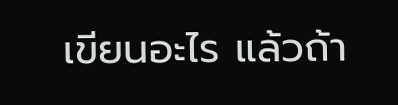เขียนอะไร แล้วถ้า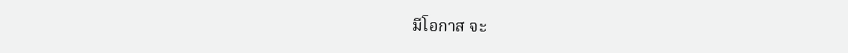มีโอกาส จะ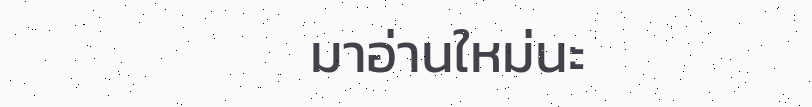มาอ่านใหม่นะ